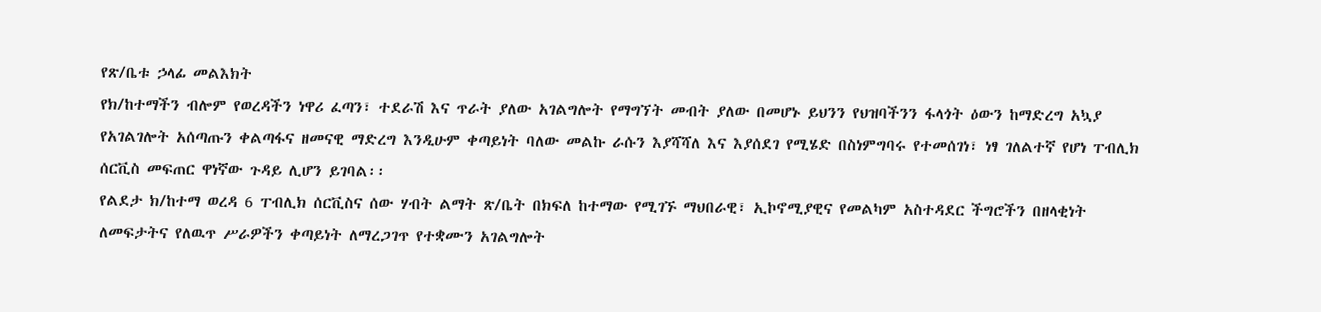የጽ/ቤቱ ኃላፊ መልእክት
የክ/ከተማችን ብሎም የወረዳችን ነዋሪ ፈጣን፣ ተደራሽ እና ጥራት ያለው አገልግሎት የማግኘት መብት ያለው በመሆኑ ይህንን የህዝባችንን ፋላጎት ዕውን ከማድረግ አኳያ የአገልገሎት አሰጣጡን ቀልጣፋና ዘመናዊ ማድረግ እንዲሁም ቀጣይነት ባለው መልኩ ራሱን እያሻሻለ እና እያሰደገ የሚሄድ በስነምግባሩ የተመሰገነ፣ ነፃ ገለልተኛ የሆነ ፐብሊክ ሰርቪስ መፍጠር ዋነኛው ጉዳይ ሊሆን ይገባል፡፡
የልደታ ክ/ከተማ ወረዳ 6 ፐብሊክ ሰርቪስና ሰው ሃብት ልማት ጽ/ቤት በክፍለ ከተማው የሚገኙ ማህበራዊ፣ ኢኮኖሚያዊና የመልካም አስተዳደር ችግሮችን በዘላቂነት ለመፍታትና የለዉጥ ሥራዎችን ቀጣይነት ለማረጋገጥ የተቋሙን አገልግሎት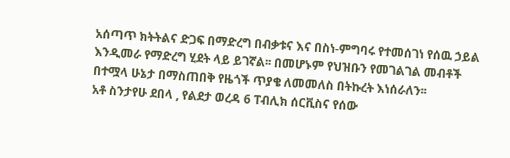አሰጣጥ ክትትልና ድጋፍ በማድረግ በብቃቱና እና በስነ-ምግባሩ የተመሰገነ የሰዉ ኃይል እንዲመራ የማድረግ ሂደት ላይ ይገኛል፡፡ በመሆኑም የህዝቡን የመገልገል መብቶች በተሟላ ሁኔታ በማስጠበቅ የዜጎች ጥያቄ ለመመለስ በትኩረት እነሰራለን፡፡
አቶ ስንታየሁ ደበላ , የልደታ ወረዳ 6 ፐብሊክ ሰርቪስና የሰው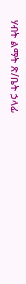ሃብት ልማት ጽ/ቤት ኃላፊ